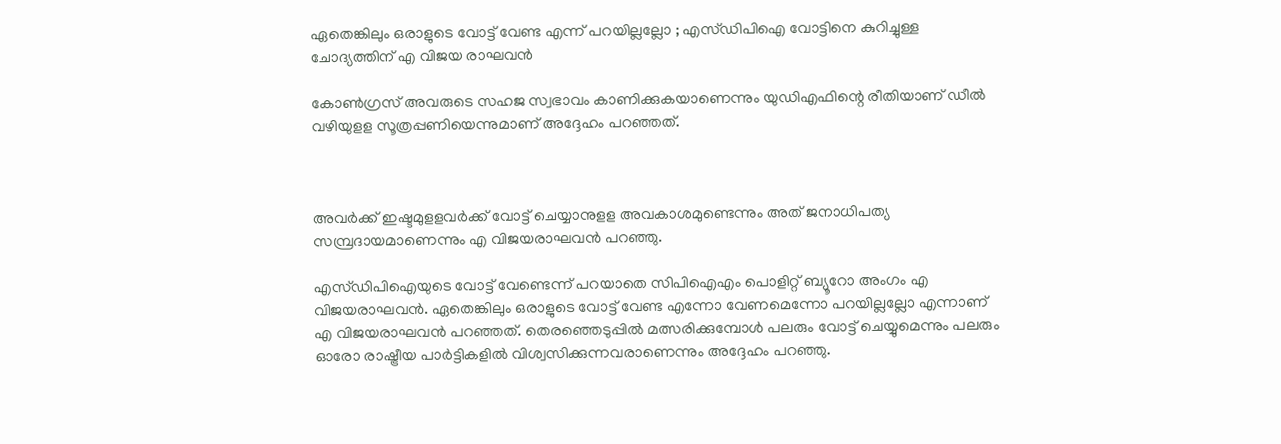ഏതെങ്കിലും ഒരാളുടെ വോട്ട് വേണ്ട എന്ന് പറയില്ലല്ലോ ; എസ്ഡിപിഐ വോട്ടിനെ കുറിച്ചുള്ള ചോദ്യത്തിന് എ വിജയ രാഘവന്‍

കോണ്‍ഗ്രസ് അവരുടെ സഹജ സ്വഭാവം കാണിക്കുകയാണെന്നും യുഡിഎഫിന്റെ രീതിയാണ് ഡീല്‍ വഴിയുളള സൂത്രപ്പണിയെന്നുമാണ് അദ്ദേഹം പറഞ്ഞത്.



അവര്‍ക്ക് ഇഷ്ടമുളളവര്‍ക്ക് വോട്ട് ചെയ്യാനുളള അവകാശമുണ്ടെന്നും അത് ജനാധിപത്യ സമ്പ്രദായമാണെന്നും എ വിജയരാഘവന്‍ പറഞ്ഞു.

എസ്ഡിപിഐയുടെ വോട്ട് വേണ്ടെന്ന് പറയാതെ സിപിഐഎം പൊളിറ്റ് ബ്യൂറോ അംഗം എ വിജയരാഘവന്‍. ഏതെങ്കിലും ഒരാളുടെ വോട്ട് വേണ്ട എന്നോ വേണമെന്നോ പറയില്ലല്ലോ എന്നാണ് എ വിജയരാഘവന്‍ പറഞ്ഞത്. തെരഞ്ഞെടുപ്പില്‍ മത്സരിക്കുമ്പോള്‍ പലരും വോട്ട് ചെയ്യുമെന്നും പലരും ഓരോ രാഷ്ട്രീയ പാര്‍ട്ടികളില്‍ വിശ്വസിക്കുന്നവരാണെന്നും അദ്ദേഹം പറഞ്ഞു.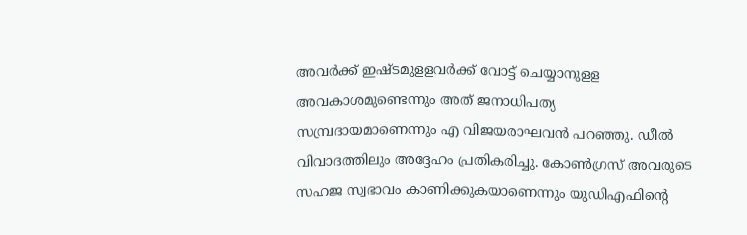അവര്‍ക്ക് ഇഷ്ടമുളളവര്‍ക്ക് വോട്ട് ചെയ്യാനുളള അവകാശമുണ്ടെന്നും അത് ജനാധിപത്യ സമ്പ്രദായമാണെന്നും എ വിജയരാഘവന്‍ പറഞ്ഞു. ഡീല്‍ വിവാദത്തിലും അദ്ദേഹം പ്രതികരിച്ചു. കോണ്‍ഗ്രസ് അവരുടെ സഹജ സ്വഭാവം കാണിക്കുകയാണെന്നും യുഡിഎഫിന്റെ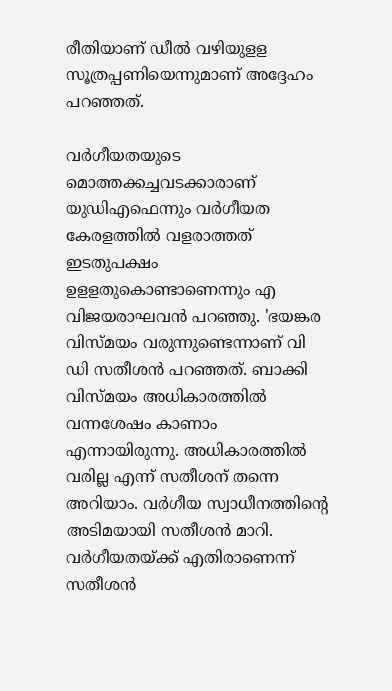രീതിയാണ് ഡീല്‍ വഴിയുളള സൂത്രപ്പണിയെന്നുമാണ് അദ്ദേഹം പറഞ്ഞത്.

വര്‍ഗീയതയുടെ മൊത്തക്കച്ചവടക്കാരാണ് യുഡിഎഫെന്നും വര്‍ഗീയത കേരളത്തില്‍ വളരാത്തത് ഇടതുപക്ഷം ഉളളതുകൊണ്ടാണെന്നും എ വിജയരാഘവന്‍ പറഞ്ഞു. 'ഭയങ്കര വിസ്മയം വരുന്നുണ്ടെന്നാണ് വി ഡി സതീശന്‍ പറഞ്ഞത്. ബാക്കി വിസ്മയം അധികാരത്തില്‍ വന്നശേഷം കാണാം എന്നായിരുന്നു. അധികാരത്തില്‍ വരില്ല എന്ന് സതീശന് തന്നെ അറിയാം. വര്‍ഗീയ സ്വാധീനത്തിന്റെ അടിമയായി സതീശന്‍ മാറി. വര്‍ഗീയതയ്ക്ക് എതിരാണെന്ന് സതീശന്‍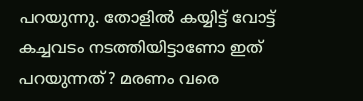പറയുന്നു. തോളില്‍ കയ്യിട്ട് വോട്ട് കച്ചവടം നടത്തിയിട്ടാണോ ഇത് പറയുന്നത്? മരണം വരെ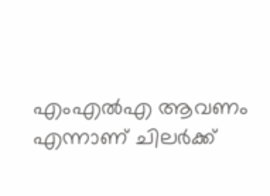എംഎല്‍എ ആവണം എന്നാണ് ചിലര്‍ക്ക്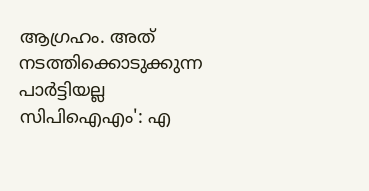ആഗ്രഹം. അത് നടത്തിക്കൊടുക്കുന്ന പാര്‍ട്ടിയല്ല സിപിഐഎം': എ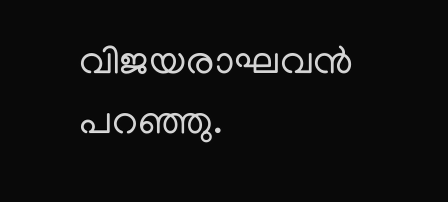വിജയരാഘവന്‍ പറഞ്ഞു.